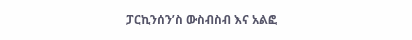ፓርኪንሰን’ስ ውስብስብ እና አልፎ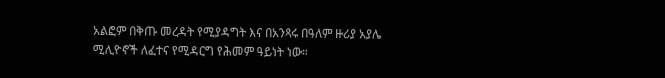አልፎም በቅጡ መረዳት የሚያዳግት እና በአንጻሩ በዓለም ዙሪያ አያሌ ሚሊዮኖች ለፈተና የሚዳርግ የሕመም ዓይነት ነው።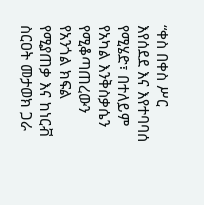“ቀስ በቀስ ሥር እየሰደደ እና እየተባባሰ የሚሄድ፣ በተለይም የአካል እንቅስቃሴን የሚቆጣጠረውን የአንጎል ክፍል የሚያጠቃ እና ከነርቭ ስርዐት መታወክ ጋራ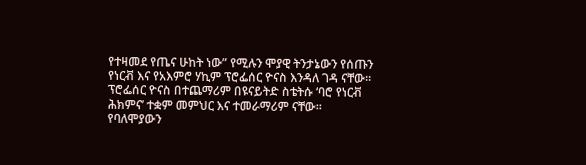የተዛመደ የጤና ሁከት ነው” የሚሉን ሞያዊ ትንታኔውን የሰጡን የነርቭ እና የአእምሮ ሃኪም ፕሮፌሰር ዮናስ እንዳለ ገዳ ናቸው። ፕሮፌሰር ዮናስ በተጨማሪም በዩናይትድ ስቴትሱ ‘ባሮ የነርቭ ሕክምና’ ተቋም መምህር እና ተመራማሪም ናቸው።
የባለሞያውን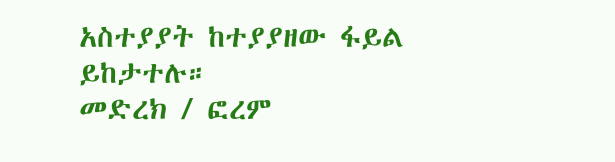አስተያያት ከተያያዘው ፋይል ይከታተሉ።
መድረክ / ፎረም